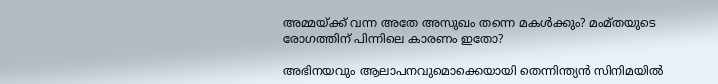അമ്മയ്ക്ക് വന്ന അതേ അസുഖം തന്നെ മകള്‍ക്കും? മംമ്തയുടെ രോഗത്തിന് പിന്നിലെ കാരണം ഇതോ?

അഭിനയവും ആലാപനവുമൊക്കെയായി തെന്നിന്ത്യന്‍ സിനിമയില്‍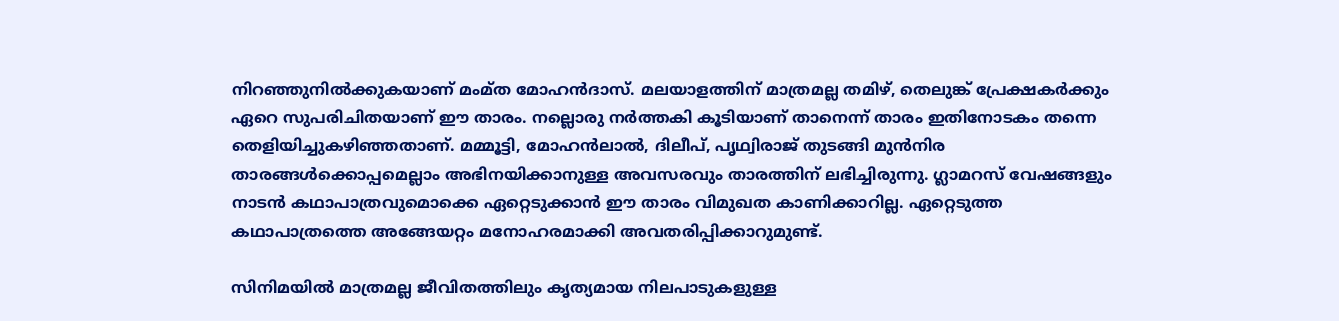നിറഞ്ഞുനില്‍ക്കുകയാണ് മംമ്ത മോഹന്‍ദാസ്. മലയാളത്തിന് മാത്രമല്ല തമിഴ്, തെലുങ്ക് പ്രേക്ഷകര്‍ക്കും ഏറെ സുപരിചിതയാണ് ഈ താരം. നല്ലൊരു നര്‍ത്തകി കൂടിയാണ് താനെന്ന് താരം ഇതിനോടകം തന്നെ തെളിയിച്ചുകഴിഞ്ഞതാണ്. മമ്മൂട്ടി, മോഹന്‍ലാല്‍, ദിലീപ്, പൃഥ്വിരാജ് തുടങ്ങി മുന്‍നിര താരങ്ങള്‍ക്കൊപ്പമെല്ലാം അഭിനയിക്കാനുള്ള അവസരവും താരത്തിന് ലഭിച്ചിരുന്നു. ഗ്ലാമറസ് വേഷങ്ങളും നാടന്‍ കഥാപാത്രവുമൊക്കെ ഏറ്റെടുക്കാന്‍ ഈ താരം വിമുഖത കാണിക്കാറില്ല. ഏറ്റെടുത്ത കഥാപാത്രത്തെ അങ്ങേയറ്റം മനോഹരമാക്കി അവതരിപ്പിക്കാറുമുണ്ട്.

സിനിമയില്‍ മാത്രമല്ല ജീവിതത്തിലും കൃത്യമായ നിലപാടുകളുള്ള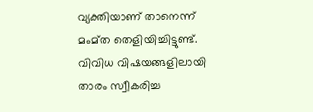വ്യക്തിയാണ് താനെന്ന് മംമ്ത തെളിയിച്ചിട്ടുണ്ട്. വിവിധ വിഷയങ്ങളിലായി താരം സ്വീകരിച്ച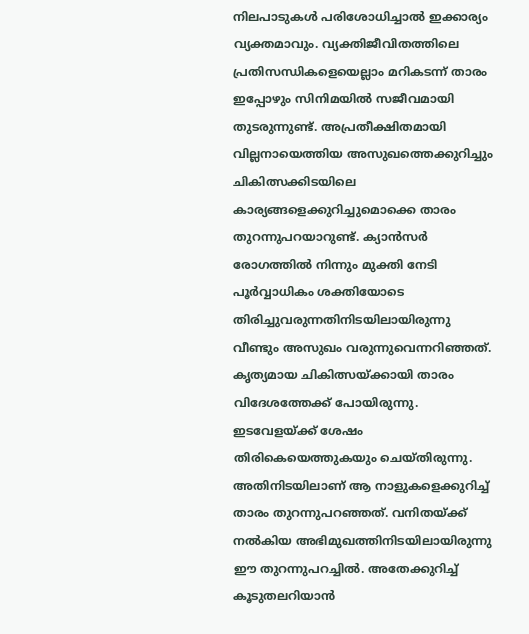നിലപാടുകള്‍ പരിശോധിച്ചാല്‍ ഇക്കാര്യം വ്യക്തമാവും. വ്യക്തിജീവിതത്തിലെ പ്രതിസന്ധികളെയെല്ലാം മറികടന്ന് താരം ഇപ്പോഴും സിനിമയില്‍ സജീവമായി തുടരുന്നുണ്ട്. അപ്രതീക്ഷിതമായി വില്ലനായെത്തിയ അസുഖത്തെക്കുറിച്ചും ചികിത്സക്കിടയിലെ കാര്യങ്ങളെക്കുറിച്ചുമൊക്കെ താരം തുറന്നുപറയാറുണ്ട്. ക്യാന്‍സര്‍ രോഗത്തില്‍ നിന്നും മുക്തി നേടി പൂര്‍വ്വാധികം ശക്തിയോടെ തിരിച്ചുവരുന്നതിനിടയിലായിരുന്നു വീണ്ടും അസുഖം വരുന്നുവെന്നറിഞ്ഞത്. കൃത്യമായ ചികിത്സയ്ക്കായി താരം വിദേശത്തേക്ക് പോയിരുന്നു. ഇടവേളയ്ക്ക് ശേഷം തിരികെയെത്തുകയും ചെയ്തിരുന്നു. അതിനിടയിലാണ് ആ നാളുകളെക്കുറിച്ച് താരം തുറന്നുപറഞ്ഞത്. വനിതയ്ക്ക് നല്‍കിയ അഭിമുഖത്തിനിടയിലായിരുന്നു ഈ തുറന്നുപറച്ചില്‍. അതേക്കുറിച്ച് കൂടുതലറിയാന്‍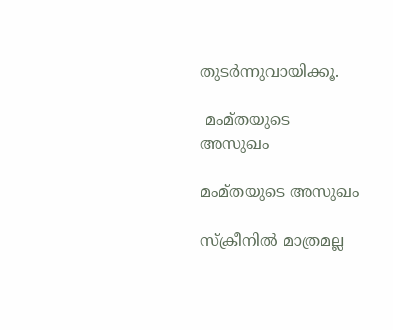തുടര്‍ന്നുവായിക്കൂ.

 മംമ്തയുടെ അസുഖം

മംമ്തയുടെ അസുഖം

സ്‌ക്രീനില്‍ മാത്രമല്ല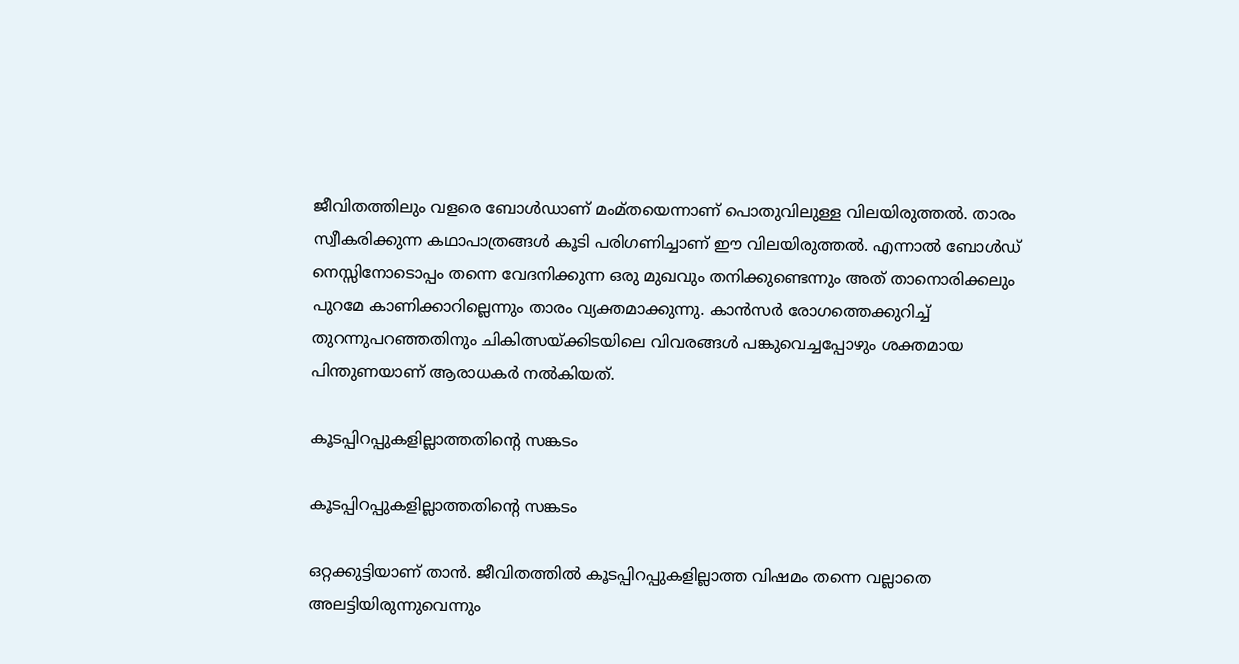ജീവിതത്തിലും വളരെ ബോള്‍ഡാണ് മംമ്തയെന്നാണ് പൊതുവിലുള്ള വിലയിരുത്തല്‍. താരം സ്വീകരിക്കുന്ന കഥാപാത്രങ്ങള്‍ കൂടി പരിഗണിച്ചാണ് ഈ വിലയിരുത്തല്‍. എന്നാല്‍ ബോള്‍ഡ് നെസ്സിനോടൊപ്പം തന്നെ വേദനിക്കുന്ന ഒരു മുഖവും തനിക്കുണ്ടെന്നും അത് താനൊരിക്കലും പുറമേ കാണിക്കാറില്ലെന്നും താരം വ്യക്തമാക്കുന്നു. കാന്‍സര്‍ രോഗത്തെക്കുറിച്ച് തുറന്നുപറഞ്ഞതിനും ചികിത്സയ്ക്കിടയിലെ വിവരങ്ങള്‍ പങ്കുവെച്ചപ്പോഴും ശക്തമായ പിന്തുണയാണ് ആരാധകര്‍ നല്‍കിയത്.

കൂടപ്പിറപ്പുകളില്ലാത്തതിന്റെ സങ്കടം

കൂടപ്പിറപ്പുകളില്ലാത്തതിന്റെ സങ്കടം

ഒറ്റക്കുട്ടിയാണ് താന്‍. ജീവിതത്തില്‍ കൂടപ്പിറപ്പുകളില്ലാത്ത വിഷമം തന്നെ വല്ലാതെ അലട്ടിയിരുന്നുവെന്നും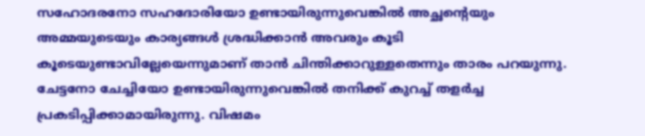സഹോദരനോ സഹദോരിയോ ഉണ്ടായിരുന്നുവെങ്കില്‍ അച്ഛന്റെയും അമ്മയുടെയും കാര്യങ്ങള്‍ ശ്രദ്ധിക്കാന്‍ അവരും കൂടി കൂടെയുണ്ടാവില്ലേയെന്നുമാണ് താന്‍ ചിന്തിക്കാറുള്ളതെന്നും താരം പറയുന്നു. ചേട്ടനോ ചേച്ചിയോ ഉണ്ടായിരുന്നുവെങ്കില്‍ തനിക്ക് കുറച്ച് തളര്‍ച്ച പ്രകടിപ്പിക്കാമായിരുന്നു. വിഷമം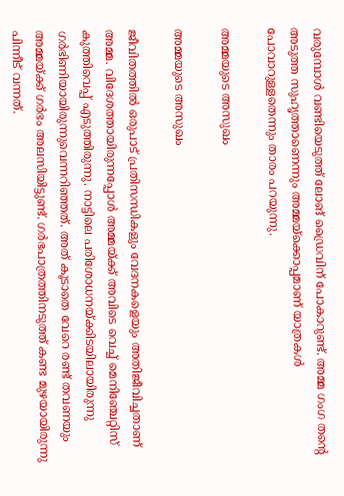വരുമ്പോള്‍ വണ്ടിയെടുത്ത് ലോങ് ഡ്രൈവിന് പോകാറുണ്ട്. അമ്മ ഗംഗ തന്റെ അടുത്ത സുഹൃത്താണെന്നും അമ്മയ്‌ക്കൊപ്പമാണ് യാത്രകള്‍ പോവാറുള്ളതെന്നും താരം പറയുന്നു.

അമ്മയുടെ അസുഖം

അമ്മയുടെ അസുഖം

ജീവിതത്തില്‍ ഒരുപാട് പ്രതിസന്ധികളും വേദനകളെയും അതിജീവിച്ചതാണ് അമ്മ. വിദേശത്തായിരുന്നപ്പോള്‍ അമ്മയ്ക്ക് അവിടെ വെച്ച് മെനിഞ്ചേറ്റിസ് കുത്തിവെപ്പ് എടുത്തിരുന്നു. നാട്ടിലെ പരിശോധനയ്ക്കിടയിലായിരുന്നു ഗര്‍ഭിണിയായിരുന്നുവെന്നറിഞ്ഞത്. അത് കൂടാതെ വേറെ രണ്ട് തവണയും അമ്മയ്ക്ക് ഗര്‍ഭം അലസിയിട്ടുണ്ട്. ഗര്‍ഭപാത്രത്തിനടുത്ത് കണ്ട മുഴയായിരുന്നു പിന്നീട് വന്നത്.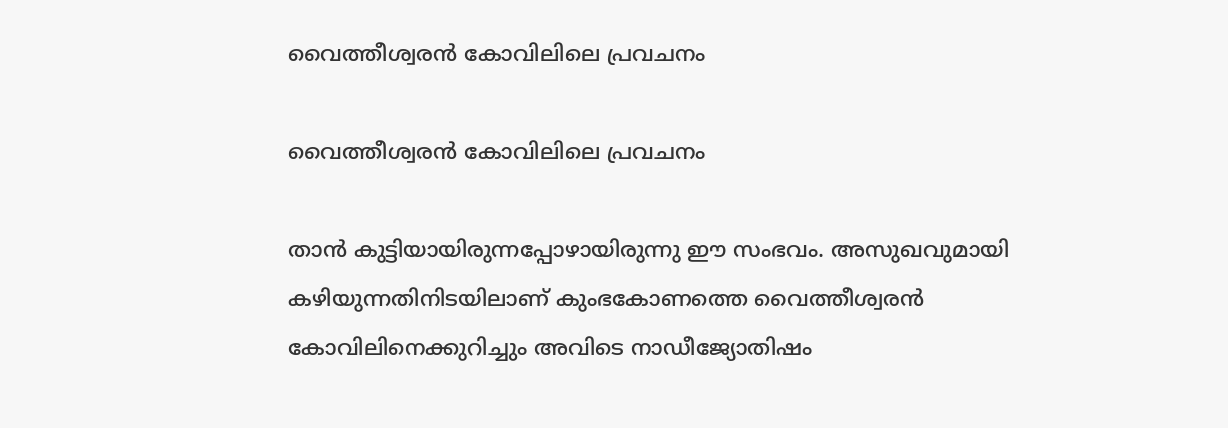വൈത്തീശ്വരന്‍ കോവിലിലെ പ്രവചനം

വൈത്തീശ്വരന്‍ കോവിലിലെ പ്രവചനം

താന്‍ കുട്ടിയായിരുന്നപ്പോഴായിരുന്നു ഈ സംഭവം. അസുഖവുമായി കഴിയുന്നതിനിടയിലാണ് കുംഭകോണത്തെ വൈത്തീശ്വരന്‍ കോവിലിനെക്കുറിച്ചും അവിടെ നാഡീജ്യോതിഷം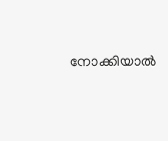നോക്കിയാല്‍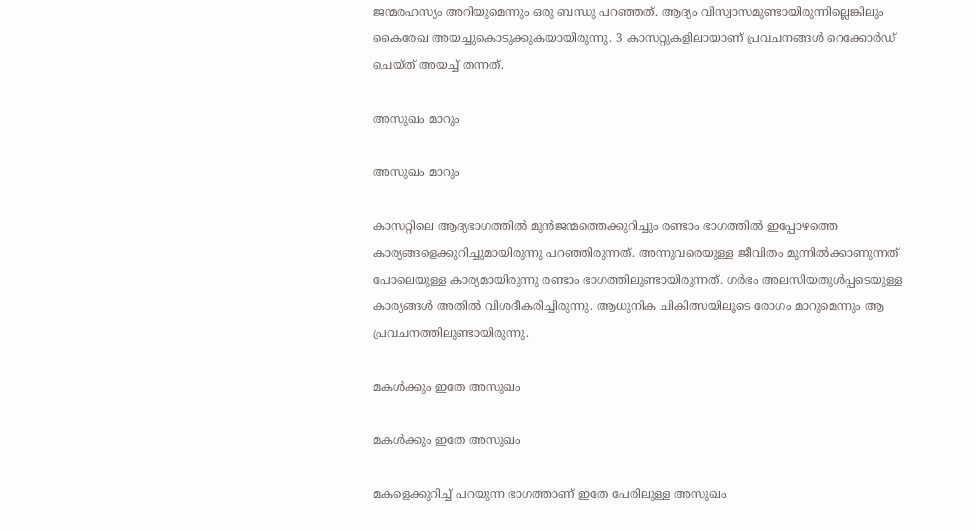ജന്മരഹസ്യം അറിയുമെന്നും ഒരു ബന്ധു പറഞ്ഞത്. ആദ്യം വിസ്വാസമുണ്ടായിരുന്നില്ലെങ്കിലും കൈരേഖ അയച്ചുകൊടുക്കുകയായിരുന്നു. 3 കാസറ്റുകളിലായാണ് പ്രവചനങ്ങള്‍ റെക്കോര്‍ഡ് ചെയ്ത് അയച്ച് തന്നത്.

അസുഖം മാറും

അസുഖം മാറും

കാസറ്റിലെ ആദ്യഭാഗത്തില്‍ മുന്‍ജന്മത്തെക്കുറിച്ചും രണ്ടാം ഭാഗത്തില്‍ ഇപ്പോഴത്തെ കാര്യങ്ങളെക്കുറിച്ചുമായിരുന്നു പറഞ്ഞിരുന്നത്. അന്നുവരെയുള്ള ജീവിതം മുന്നില്‍ക്കാണുന്നത് പോലെയുള്ള കാര്യമായിരുന്നു രണ്ടാം ഭാഗത്തിലുണ്ടായിരുന്നത്. ഗര്‍ഭം അലസിയതുള്‍പ്പടെയുള്ള കാര്യങ്ങള്‍ അതില്‍ വിശദീകരിച്ചിരുന്നു. ആധുനിക ചികിത്സയിലൂടെ രോഗം മാറുമെന്നും ആ പ്രവചനത്തിലുണ്ടായിരുന്നു.

മകള്‍ക്കും ഇതേ അസുഖം

മകള്‍ക്കും ഇതേ അസുഖം

മകളെക്കുറിച്ച് പറയുന്ന ഭാഗത്താണ് ഇതേ പേരിലുള്ള അസുഖം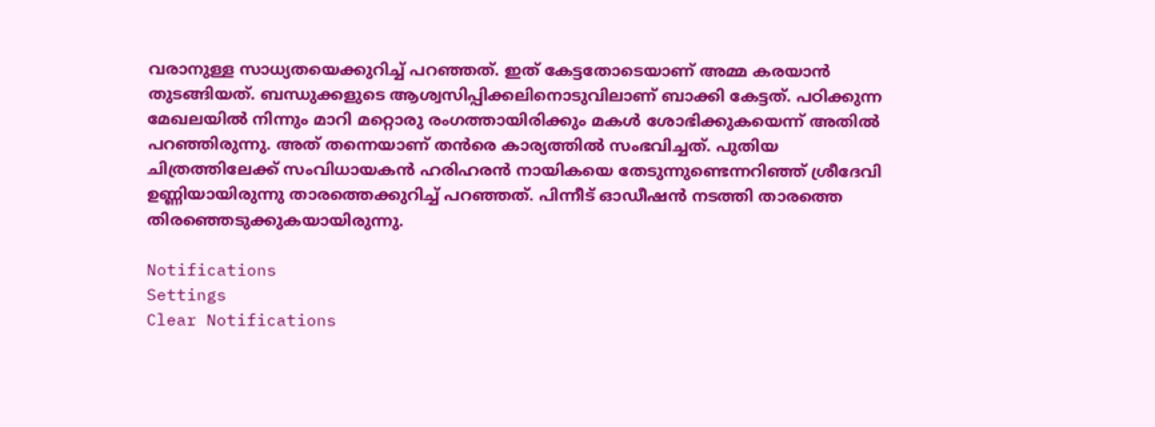വരാനുള്ള സാധ്യതയെക്കുറിച്ച് പറഞ്ഞത്. ഇത് കേട്ടതോടെയാണ് അമ്മ കരയാന്‍ തുടങ്ങിയത്. ബന്ധുക്കളുടെ ആശ്വസിപ്പിക്കലിനൊടുവിലാണ് ബാക്കി കേട്ടത്. പഠിക്കുന്ന മേഖലയില്‍ നിന്നും മാറി മറ്റൊരു രംഗത്തായിരിക്കും മകള്‍ ശോഭിക്കുകയെന്ന് അതില്‍ പറഞ്ഞിരുന്നു. അത് തന്നെയാണ് തന്‍രെ കാര്യത്തില്‍ സംഭവിച്ചത്. പുതിയ ചിത്രത്തിലേക്ക് സംവിധായകന്‍ ഹരിഹരന്‍ നായികയെ തേടുന്നുണ്ടെന്നറിഞ്ഞ് ശ്രീദേവി ഉണ്ണിയായിരുന്നു താരത്തെക്കുറിച്ച് പറഞ്ഞത്. പിന്നീട് ഓഡീഷന്‍ നടത്തി താരത്തെ തിരഞ്ഞെടുക്കുകയായിരുന്നു.

Notifications
Settings
Clear Notifications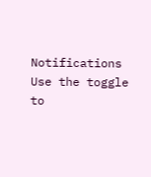Notifications
Use the toggle to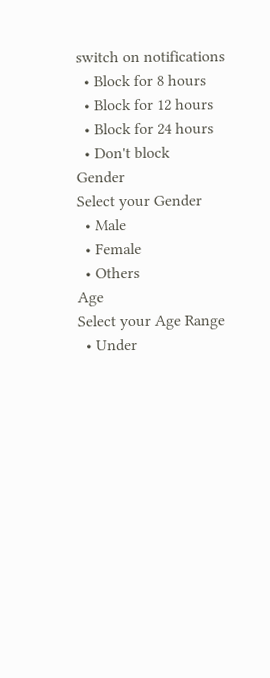switch on notifications
  • Block for 8 hours
  • Block for 12 hours
  • Block for 24 hours
  • Don't block
Gender
Select your Gender
  • Male
  • Female
  • Others
Age
Select your Age Range
  • Under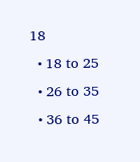18
  • 18 to 25
  • 26 to 35
  • 36 to 45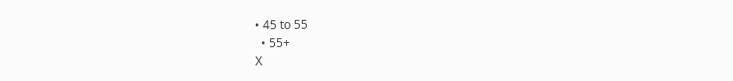• 45 to 55
  • 55+
X